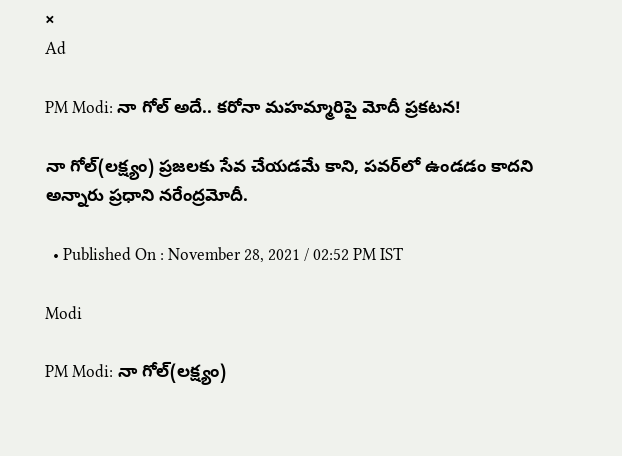×
Ad

PM Modi: నా గోల్ అదే.. కరోనా మహమ్మారిపై మోదీ ప్రకటన!

నా గోల్(లక్ష్యం) ప్రజలకు సేవ చేయడమే కాని, పవర్‌లో ఉండడం కాదని అన్నారు ప్రధాని నరేంద్రమోదీ.

  • Published On : November 28, 2021 / 02:52 PM IST

Modi

PM Modi: నా గోల్(లక్ష్యం)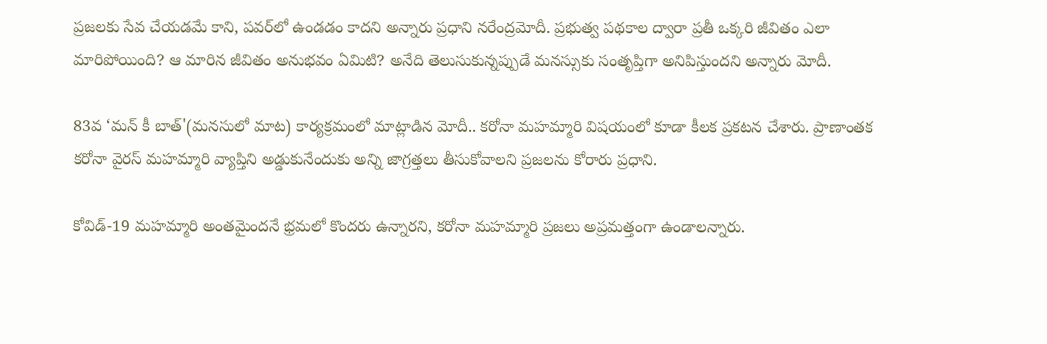ప్రజలకు సేవ చేయడమే కాని, పవర్‌లో ఉండడం కాదని అన్నారు ప్రధాని నరేంద్రమోదీ. ప్రభుత్వ పథకాల ద్వారా ప్రతీ ఒక్కరి జీవితం ఎలా మారిపోయింది? ఆ మారిన జీవితం అనుభవం ఏమిటి? అనేది తెలుసుకున్నప్పుడే మనస్సుకు సంతృప్తిగా అనిపిస్తుందని అన్నారు మోదీ.

83వ ‘మన్ కీ బాత్'(మనసులో మాట) కార్యక్రమంలో మాట్లాడిన మోదీ.. కరోనా మహమ్మారి విషయంలో కూడా కీలక ప్రకటన చేశారు. ప్రాణాంతక కరోనా వైరస్ మహమ్మారి వ్యాప్తిని అడ్డుకునేందుకు అన్ని జాగ్రత్తలు తీసుకోవాలని ప్రజలను కోరారు ప్రధాని.

కోవిడ్-19 మహమ్మారి అంతమైందనే భ్రమలో కొందరు ఉన్నారని, కరోనా మహమ్మారి ప్రజలు అప్రమత్తంగా ఉండాలన్నారు.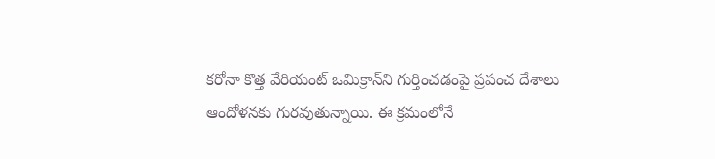కరోనా కొత్త వేరియంట్ ఒమిక్రాన్‌ని గుర్తించడంపై ప్రపంచ దేశాలు ఆందోళనకు గురవుతున్నాయి. ఈ క్రమంలోనే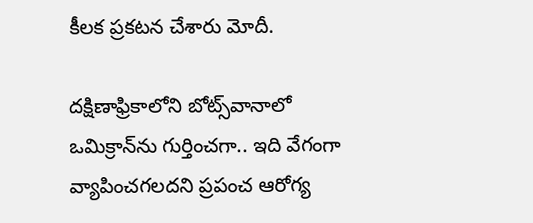కీలక ప్రకటన చేశారు మోదీ.

దక్షిణాఫ్రికాలోని బోట్స్‌వానాలో ఒమిక్రాన్‌ను గుర్తించగా.. ఇది వేగంగా వ్యాపించగలదని ప్రపంచ ఆరోగ్య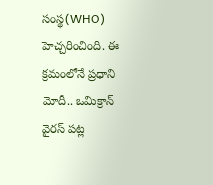సంస్థ(WHO) హెచ్చరించింది. ఈ క్రమంలోనే ప్రధాని మోదీ.. ఒమిక్రాన్‌ వైరస్‌ పట్ల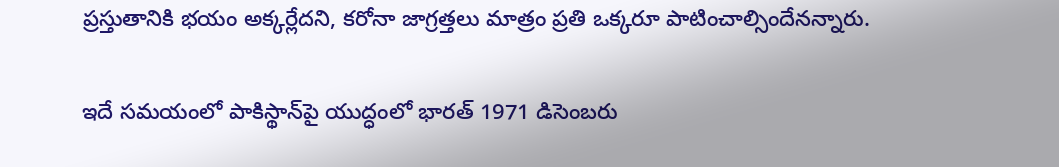ప్రస్తుతానికి భయం అక్కర్లేదని, కరోనా జాగ్రత్తలు మాత్రం ప్రతి ఒక్కరూ పాటించాల్సిందేనన్నారు.

ఇదే సమయంలో పాకిస్థాన్‌పై యుద్ధంలో భారత్ 1971 డిసెంబరు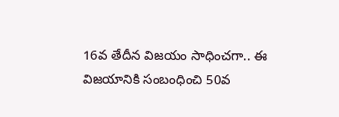16వ తేదీన విజయం సాధించగా.. ఈ విజయానికి సంబంధించి 50వ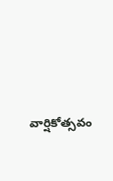వార్షికోత్సవం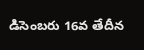డిసెంబరు 16వ తేదీన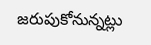జరుపుకోనున్నట్లు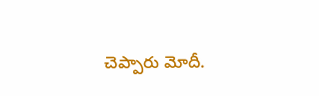చెప్పారు మోదీ.